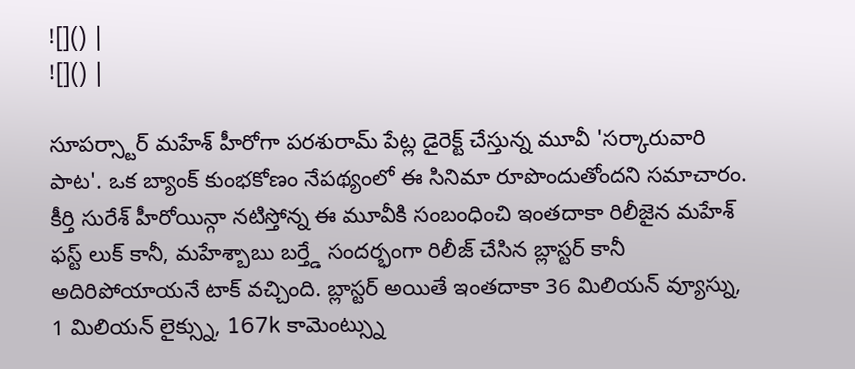![]() |
![]() |

సూపర్స్టార్ మహేశ్ హీరోగా పరశురామ్ పేట్ల డైరెక్ట్ చేస్తున్న మూవీ 'సర్కారువారి పాట'. ఒక బ్యాంక్ కుంభకోణం నేపథ్యంలో ఈ సినిమా రూపొందుతోందని సమాచారం. కీర్తి సురేశ్ హీరోయిన్గా నటిస్తోన్న ఈ మూవీకి సంబంధించి ఇంతదాకా రిలీజైన మహేశ్ ఫస్ట్ లుక్ కానీ, మహేశ్బాబు బర్త్డే సందర్భంగా రిలీజ్ చేసిన బ్లాస్టర్ కానీ అదిరిపోయాయనే టాక్ వచ్చింది. బ్లాస్టర్ అయితే ఇంతదాకా 36 మిలియన్ వ్యూస్ను, 1 మిలియన్ లైక్స్ను, 167k కామెంట్స్ను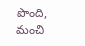పొంది, మంచి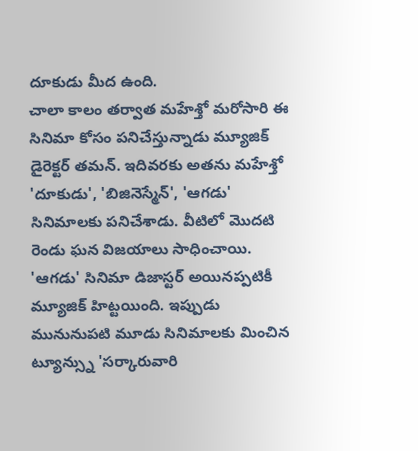దూకుడు మీద ఉంది.
చాలా కాలం తర్వాత మహేశ్తో మరోసారి ఈ సినిమా కోసం పనిచేస్తున్నాడు మ్యూజిక్ డైరెక్టర్ తమన్. ఇదివరకు అతను మహేశ్తో 'దూకుడు', 'బిజినెస్మేన్', 'ఆగడు' సినిమాలకు పనిచేశాడు. వీటిలో మొదటి రెండు ఘన విజయాలు సాధించాయి. 'ఆగడు' సినిమా డిజాస్టర్ అయినప్పటికీ మ్యూజిక్ హిట్టయింది. ఇప్పుడు మునునుపటి మూడు సినిమాలకు మించిన ట్యూన్స్ను 'సర్కారువారి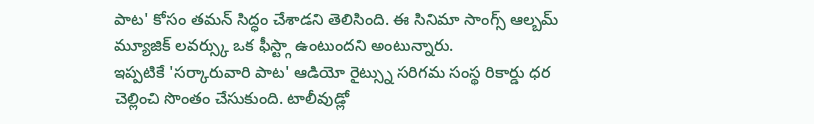పాట' కోసం తమన్ సిద్ధం చేశాడని తెలిసింది. ఈ సినిమా సాంగ్స్ ఆల్బమ్ మ్యూజిక్ లవర్స్కు ఒక ఫీస్ట్గా ఉంటుందని అంటున్నారు.
ఇప్పటికే 'సర్కారువారి పాట' ఆడియో రైట్స్ను సరిగమ సంస్థ రికార్డు ధర చెల్లించి సొంతం చేసుకుంది. టాలీవుడ్లో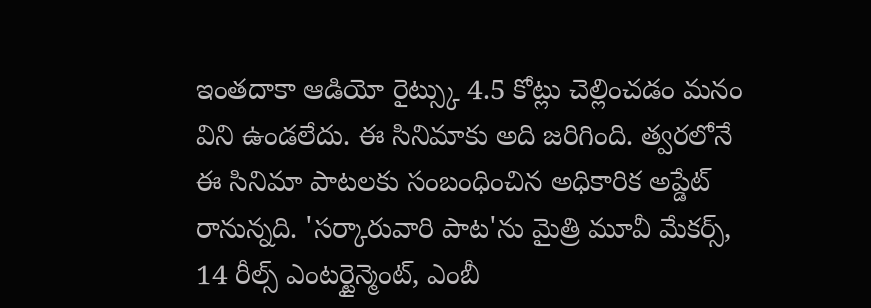ఇంతదాకా ఆడియో రైట్స్కు 4.5 కోట్లు చెల్లించడం మనం విని ఉండలేదు. ఈ సినిమాకు అది జరిగింది. త్వరలోనే ఈ సినిమా పాటలకు సంబంధించిన అధికారిక అప్డేట్ రానున్నది. 'సర్కారువారి పాట'ను మైత్రి మూవీ మేకర్స్, 14 రీల్స్ ఎంటర్టైన్మెంట్, ఎంబీ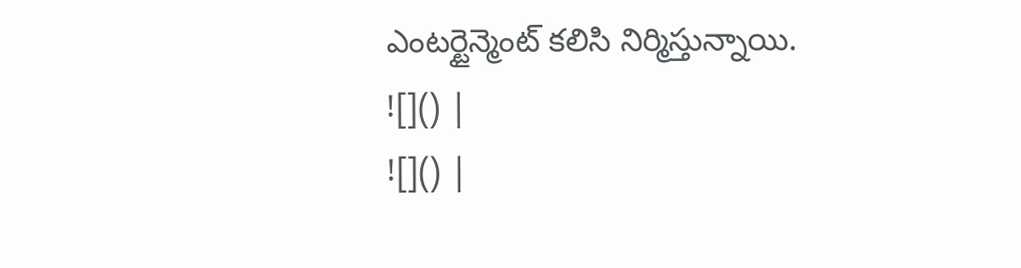ఎంటర్టైన్మెంట్ కలిసి నిర్మిస్తున్నాయి.
![]() |
![]() |